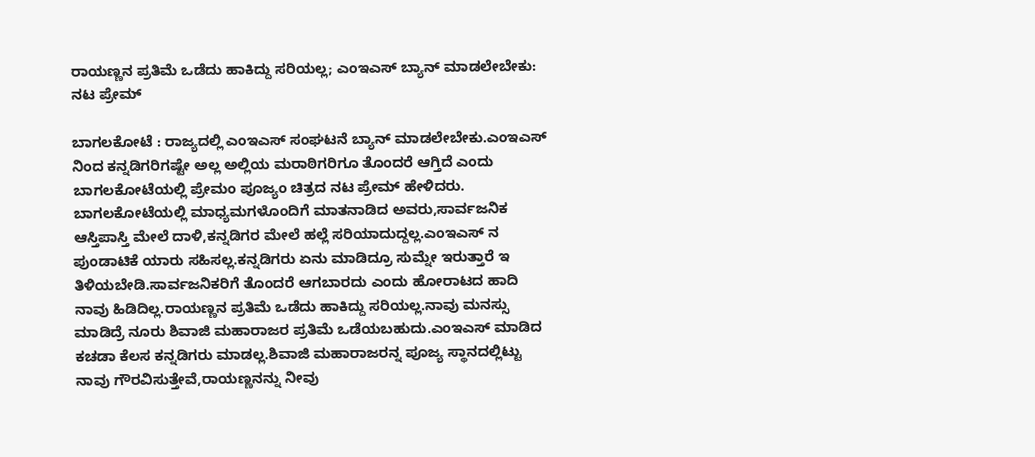ರಾಯಣ್ಣನ ಪ್ರತಿಮೆ ಒಡೆದು ಹಾಕಿದ್ದು ಸರಿಯಲ್ಲ; ಎಂಇಎಸ್ ಬ್ಯಾನ್ ಮಾಡಲೇಬೇಕು: ನಟ ಪ್ರೇಮ್

ಬಾಗಲಕೋಟೆ : ರಾಜ್ಯದಲ್ಲಿ ಎಂಇಎಸ್ ಸಂಘಟನೆ ಬ್ಯಾನ್ ಮಾಡಲೇಬೇಕು.ಎಂಇಎಸ್ ನಿಂದ ಕನ್ನಡಿಗರಿಗಷ್ಟೇ ಅಲ್ಲ ಅಲ್ಲಿಯ ಮರಾಠಿಗರಿಗೂ ತೊಂದರೆ ಆಗ್ತಿದೆ ಎಂದು ಬಾಗಲಕೋಟೆಯಲ್ಲಿ ಪ್ರೇಮಂ ಪೂಜ್ಯಂ ಚಿತ್ರದ ನಟ ಪ್ರೇಮ್ ಹೇಳಿದರು.
ಬಾಗಲಕೋಟೆಯಲ್ಲಿ ಮಾಧ್ಯಮಗಳೊಂದಿಗೆ ಮಾತನಾಡಿದ ಅವರು,ಸಾರ್ವಜನಿಕ ಆಸ್ತಿಪಾಸ್ತಿ ಮೇಲೆ ದಾಳಿ,ಕನ್ನಡಿಗರ ಮೇಲೆ ಹಲ್ಲೆ ಸರಿಯಾದುದ್ದಲ್ಲ.ಎಂಇಎಸ್ ನ ಪುಂಡಾಟಿಕೆ ಯಾರು ಸಹಿಸಲ್ಲ.ಕನ್ನಡಿಗರು ಏನು ಮಾಡಿದ್ರೂ ಸುಮ್ನೇ ಇರುತ್ತಾರೆ ಇ ತಿಳಿಯಬೇಡಿ.ಸಾರ್ವಜನಿಕರಿಗೆ ತೊಂದರೆ ಆಗಬಾರದು ಎಂದು ಹೋರಾಟದ ಹಾದಿ ನಾವು ಹಿಡಿದಿಲ್ಲ.ರಾಯಣ್ಣನ ಪ್ರತಿಮೆ ಒಡೆದು ಹಾಕಿದ್ದು ಸರಿಯಲ್ಲ.ನಾವು ಮನಸ್ಸು ಮಾಡಿದ್ರೆ ನೂರು ಶಿವಾಜಿ ಮಹಾರಾಜರ ಪ್ರತಿಮೆ ಒಡೆಯಬಹುದು.ಎಂಇಎಸ್ ಮಾಡಿದ ಕಚಡಾ ಕೆಲಸ ಕನ್ನಡಿಗರು ಮಾಡಲ್ಲ.ಶಿವಾಜಿ ಮಹಾರಾಜರನ್ನ ಪೂಜ್ಯ ಸ್ಥಾನದಲ್ಲಿಟ್ಟು ನಾವು ಗೌರವಿಸುತ್ತೇವೆ,ರಾಯಣ್ಣನನ್ನು ನೀವು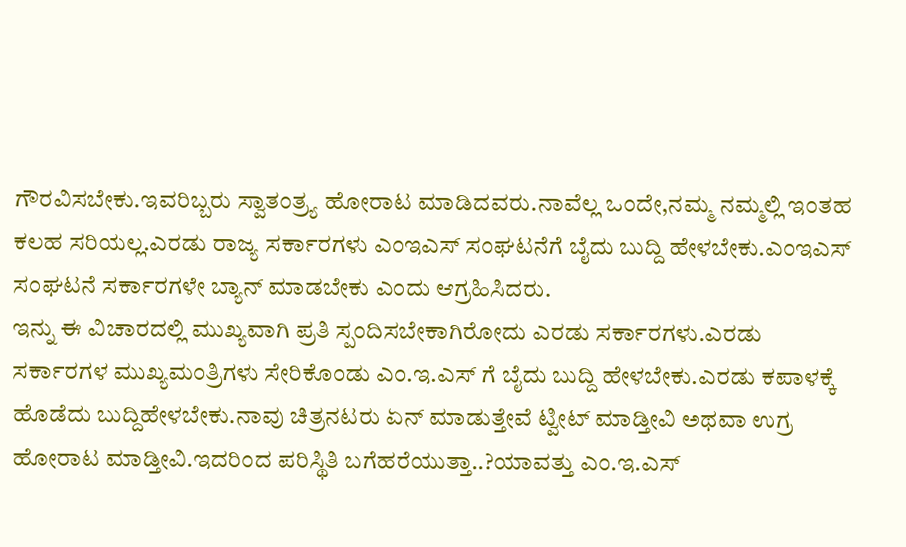ಗೌರವಿಸಬೇಕು.ಇವರಿಬ್ಬರು ಸ್ವಾತಂತ್ರ್ಯ ಹೋರಾಟ ಮಾಡಿದವರು.ನಾವೆಲ್ಲ ಒಂದೇ,ನಮ್ಮ ನಮ್ಮಲ್ಲಿ ಇಂತಹ ಕಲಹ ಸರಿಯಲ್ಲ.ಎರಡು ರಾಜ್ಯ ಸರ್ಕಾರಗಳು ಎಂಇಎಸ್ ಸಂಘಟನೆಗೆ ಬೈದು ಬುದ್ದಿ ಹೇಳಬೇಕು.ಎಂಇಎಸ್ ಸಂಘಟನೆ ಸರ್ಕಾರಗಳೇ ಬ್ಯಾನ್ ಮಾಡಬೇಕು ಎಂದು ಆಗ್ರಹಿಸಿದರು.
ಇನ್ನು ಈ ವಿಚಾರದಲ್ಲಿ ಮುಖ್ಯವಾಗಿ ಪ್ರತಿ ಸ್ಪಂದಿಸಬೇಕಾಗಿರೋದು ಎರಡು ಸರ್ಕಾರಗಳು.ಎರಡು ಸರ್ಕಾರಗಳ ಮುಖ್ಯಮಂತ್ರಿಗಳು ಸೇರಿಕೊಂಡು ಎಂ.ಇ.ಎಸ್ ಗೆ ಬೈದು ಬುದ್ದಿ ಹೇಳಬೇಕು.ಎರಡು ಕಪಾಳಕ್ಕೆ ಹೊಡೆದು ಬುದ್ದಿಹೇಳಬೇಕು.ನಾವು ಚಿತ್ರನಟರು ಏನ್ ಮಾಡುತ್ತೇವೆ ಟ್ವೀಟ್ ಮಾಡ್ತೀವಿ ಅಥವಾ ಉಗ್ರ ಹೋರಾಟ ಮಾಡ್ತೀವಿ.ಇದರಿಂದ ಪರಿಸ್ಥಿತಿ ಬಗೆಹರೆಯುತ್ತಾ..?ಯಾವತ್ತು ಎಂ.ಇ.ಎಸ್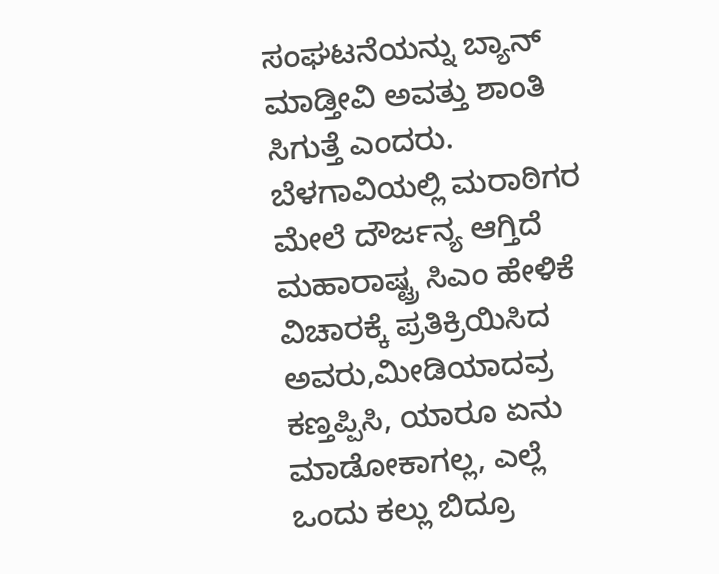ಸಂಘಟನೆಯನ್ನು ಬ್ಯಾನ್ ಮಾಡ್ತೀವಿ ಅವತ್ತು ಶಾಂತಿ ಸಿಗುತ್ತೆ ಎಂದರು.
ಬೆಳಗಾವಿಯಲ್ಲಿ ಮರಾಠಿಗರ ಮೇಲೆ ದೌರ್ಜನ್ಯ ಆಗ್ತಿದೆ ಮಹಾರಾಷ್ಟ್ರ ಸಿಎಂ ಹೇಳಿಕೆ ವಿಚಾರಕ್ಕೆ ಪ್ರತಿಕ್ರಿಯಿಸಿದ ಅವರು,ಮೀಡಿಯಾದವ್ರ ಕಣ್ತಪ್ಪಿಸಿ, ಯಾರೂ ಏನು ಮಾಡೋಕಾಗಲ್ಲ, ಎಲ್ಲೆ ಒಂದು ಕಲ್ಲು ಬಿದ್ರೂ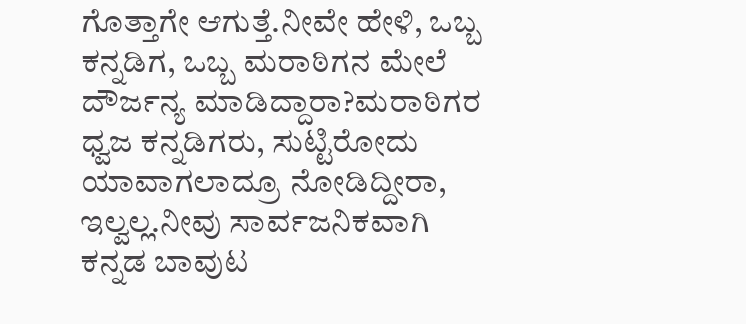ಗೊತ್ತಾಗೇ ಆಗುತ್ತೆ.ನೀವೇ ಹೇಳಿ, ಒಬ್ಬ ಕನ್ನಡಿಗ, ಒಬ್ಬ ಮರಾಠಿಗನ ಮೇಲೆ ದೌರ್ಜನ್ಯ ಮಾಡಿದ್ದಾರಾ?ಮರಾಠಿಗರ ಧ್ವಜ ಕನ್ನಡಿಗರು, ಸುಟ್ಟಿರೋದು ಯಾವಾಗಲಾದ್ರೂ ನೋಡಿದ್ದೀರಾ, ಇಲ್ವಲ್ಲ.ನೀವು ಸಾರ್ವಜನಿಕವಾಗಿ ಕನ್ನಡ ಬಾವುಟ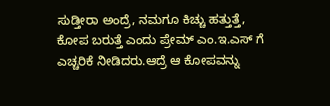ಸುಡ್ತೀರಾ ಅಂದ್ರೆ, ನಮಗೂ ಕಿಚ್ಚು ಹತ್ತುತ್ತೆ, ಕೋಪ ಬರುತ್ತೆ ಎಂದು ಪ್ರೇಮ್ ಎಂ.ಇ.ಎಸ್ ಗೆ ಎಚ್ಚರಿಕೆ ನೀಡಿದರು.ಆದ್ರೆ ಆ ಕೋಪವನ್ನು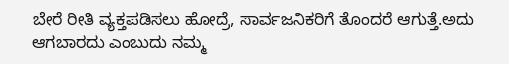ಬೇರೆ ರೀತಿ ವ್ಯಕ್ತಪಡಿಸಲು ಹೋದ್ರೆ, ಸಾರ್ವಜನಿಕರಿಗೆ ತೊಂದರೆ ಆಗುತ್ತೆ.ಅದು ಆಗಬಾರದು ಎಂಬುದು ನಮ್ಮ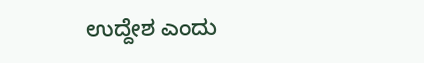ಉದ್ದೇಶ ಎಂದು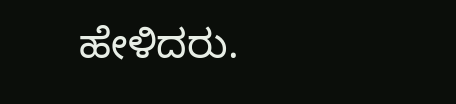ಹೇಳಿದರು.